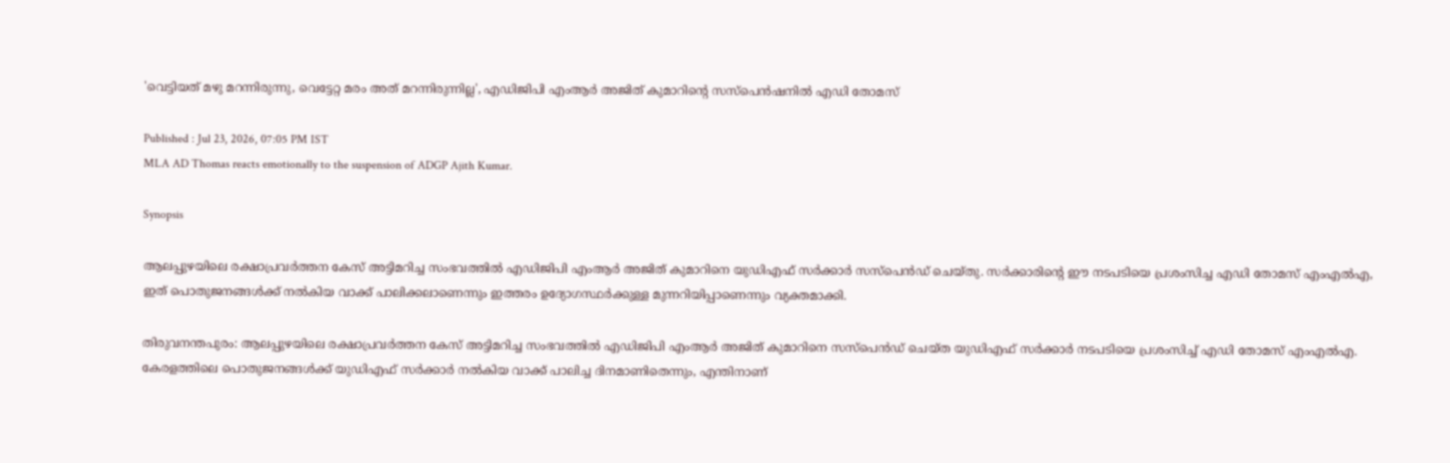'വെട്ടിയത് മഴു മറന്നിരുന്നു, വെട്ടേറ്റ മരം അത് മറന്നിരുന്നില്ല', എഡിജിപി എംആർ അജിത് കുമാറിന്റെ സസ്പെൻഷനിൽ എഡി തോമസ്

Published : Jul 23, 2026, 07:05 PM IST
MLA AD Thomas reacts emotionally to the suspension of ADGP Ajith Kumar.

Synopsis

ആലപ്പുഴയിലെ രക്ഷാപ്രവർത്തന കേസ് അട്ടിമറിച്ച സംഭവത്തിൽ എഡിജിപി എംആർ അജിത് കുമാറിനെ യുഡിഎഫ് സർക്കാർ സസ്പെൻഡ് ചെയ്തു. സർക്കാരിന്റെ ഈ നടപടിയെ പ്രശംസിച്ച എഡി തോമസ് എംഎൽഎ, ഇത് പൊതുജനങ്ങൾക്ക് നൽകിയ വാക്ക് പാലിക്കലാണെന്നും ഇത്തരം ഉദ്യോഗസ്ഥർക്കുള്ള മുന്നറിയിപ്പാണെന്നും വ്യക്തമാക്കി.

തിരുവനന്തപുരം: ആലപ്പുഴയിലെ രക്ഷാപ്രവർത്തന കേസ് അട്ടിമറിച്ച സംഭവത്തിൽ എഡിജിപി എംആർ അജിത് കുമാറിനെ സസ്പെൻഡ് ചെയ്ത യുഡിഎഫ് സർക്കാർ നടപടിയെ പ്രശംസിച്ച് എഡി തോമസ് എംഎൽഎ. കേരളത്തിലെ പൊതുജനങ്ങൾക്ക് യുഡിഎഫ് സർക്കാർ നൽകിയ വാക്ക് പാലിച്ച ദിനമാണിതെന്നും, എന്തിനാണ്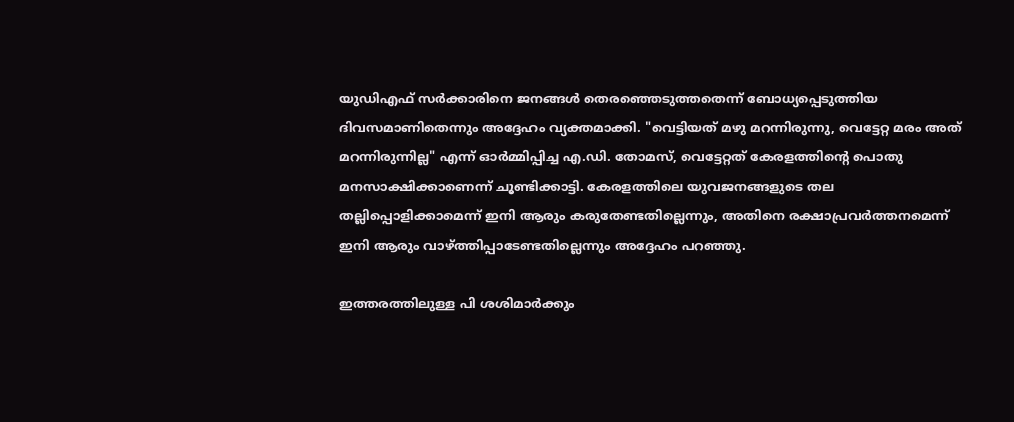യുഡിഎഫ് സർക്കാരിനെ ജനങ്ങൾ തെരഞ്ഞെടുത്തതെന്ന് ബോധ്യപ്പെടുത്തിയ ദിവസമാണിതെന്നും അദ്ദേഹം വ്യക്തമാക്കി. "വെട്ടിയത് മഴു മറന്നിരുന്നു, വെട്ടേറ്റ മരം അത് മറന്നിരുന്നില്ല" എന്ന് ഓർമ്മിപ്പിച്ച എ.ഡി. തോമസ്, വെട്ടേറ്റത് കേരളത്തിന്റെ പൊതു മനസാക്ഷിക്കാണെന്ന് ചൂണ്ടിക്കാട്ടി. കേരളത്തിലെ യുവജനങ്ങളുടെ തല തല്ലിപ്പൊളിക്കാമെന്ന് ഇനി ആരും കരുതേണ്ടതില്ലെന്നും, അതിനെ രക്ഷാപ്രവർത്തനമെന്ന് ഇനി ആരും വാഴ്ത്തിപ്പാടേണ്ടതില്ലെന്നും അദ്ദേഹം പറഞ്ഞു.

ഇത്തരത്തിലുള്ള പി ശശിമാർക്കും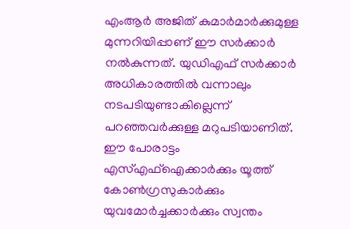എംആർ അജിത് കുമാർമാർക്കുമുള്ള മുന്നറിയിപ്പാണ് ഈ സർക്കാർ നൽകുന്നത്. യുഡിഎഫ് സർക്കാർ അധികാരത്തിൽ വന്നാലും നടപടിയുണ്ടാകില്ലെന്ന് പറഞ്ഞവർക്കുള്ള മറുപടിയാണിത്. ഈ പോരാട്ടം എസ്എഫ്ഐക്കാർക്കും യൂത്ത് കോൺഗ്രസുകാർക്കും യുവമോർച്ചക്കാർക്കും സ്വന്തം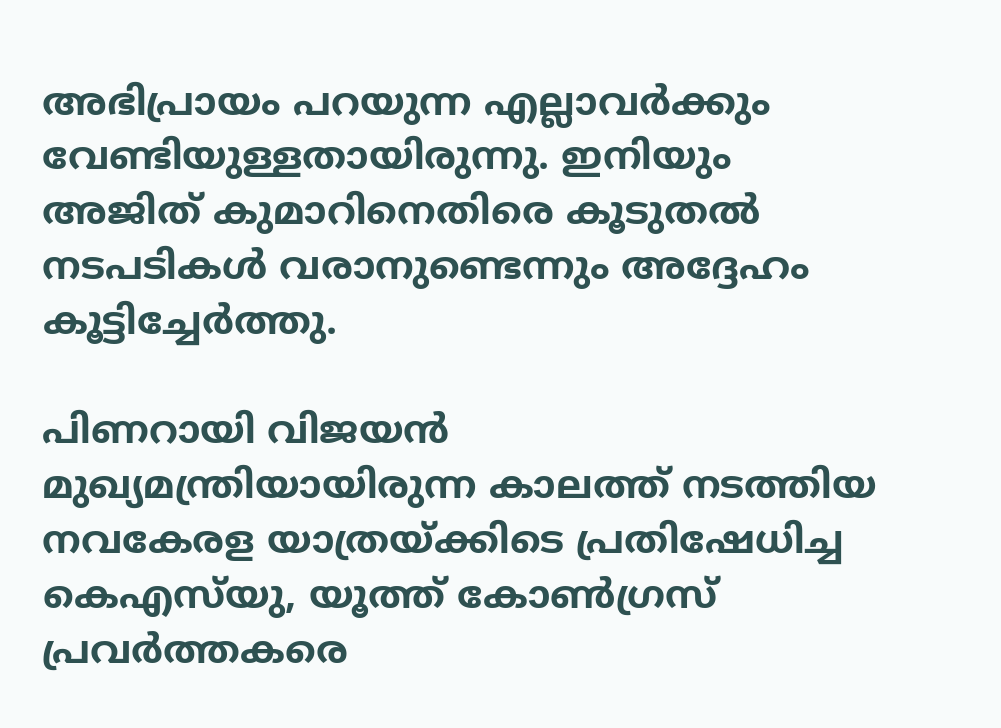അഭിപ്രായം പറയുന്ന എല്ലാവർക്കും വേണ്ടിയുള്ളതായിരുന്നു. ഇനിയും അജിത് കുമാറിനെതിരെ കൂടുതൽ നടപടികൾ വരാനുണ്ടെന്നും അദ്ദേഹം കൂട്ടിച്ചേർത്തു.

പിണറായി വിജയൻ മുഖ്യമന്ത്രിയായിരുന്ന കാലത്ത് നടത്തിയ നവകേരള യാത്രയ്ക്കിടെ പ്രതിഷേധിച്ച കെഎസ്‌യു, യൂത്ത് കോൺഗ്രസ് പ്രവർത്തകരെ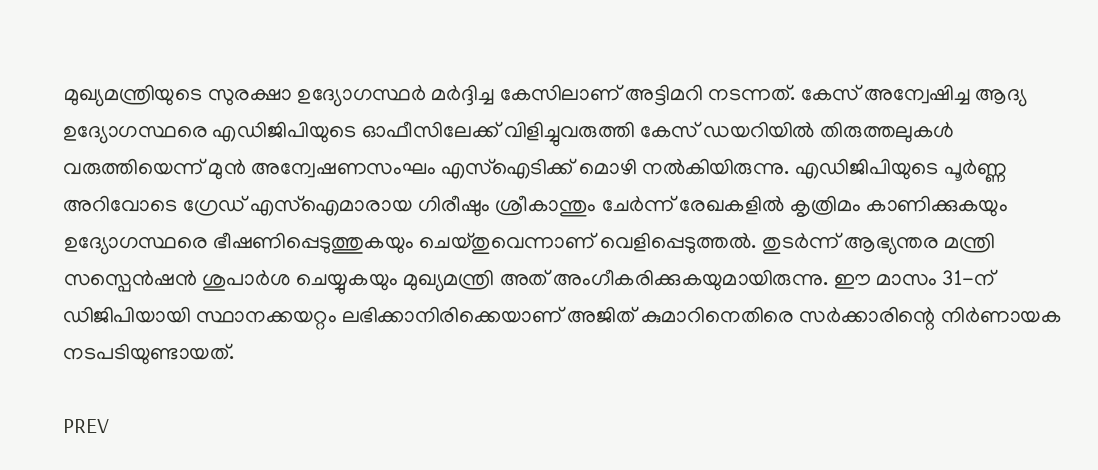മുഖ്യമന്ത്രിയുടെ സുരക്ഷാ ഉദ്യോഗസ്ഥർ മർദ്ദിച്ച കേസിലാണ് അട്ടിമറി നടന്നത്. കേസ് അന്വേഷിച്ച ആദ്യ ഉദ്യോഗസ്ഥരെ എഡിജിപിയുടെ ഓഫീസിലേക്ക് വിളിച്ചുവരുത്തി കേസ് ഡയറിയിൽ തിരുത്തലുകൾ വരുത്തിയെന്ന് മുൻ അന്വേഷണസംഘം എസ്ഐടിക്ക് മൊഴി നൽകിയിരുന്നു. എഡിജിപിയുടെ പൂർണ്ണ അറിവോടെ ഗ്രേഡ് എസ്ഐമാരായ ഗിരീഷും ശ്രീകാന്തും ചേർന്ന് രേഖകളിൽ കൃത്രിമം കാണിക്കുകയും ഉദ്യോഗസ്ഥരെ ഭീഷണിപ്പെടുത്തുകയും ചെയ്തുവെന്നാണ് വെളിപ്പെടുത്തൽ. തുടർന്ന് ആഭ്യന്തര മന്ത്രി സസ്പെൻഷൻ ശുപാർശ ചെയ്യുകയും മുഖ്യമന്ത്രി അത് അംഗീകരിക്കുകയുമായിരുന്നു. ഈ മാസം 31-ന് ഡിജിപിയായി സ്ഥാനക്കയറ്റം ലഭിക്കാനിരിക്കെയാണ് അജിത് കുമാറിനെതിരെ സർക്കാരിന്റെ നിർണായക നടപടിയുണ്ടായത്.

PREV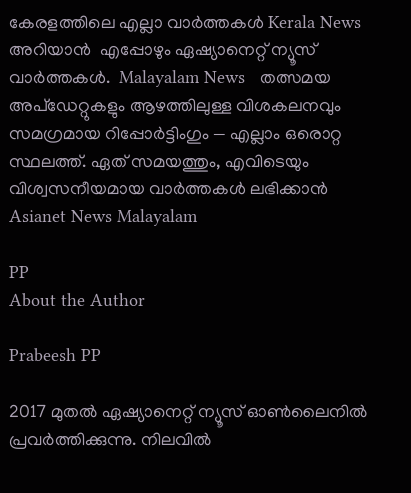കേരളത്തിലെ എല്ലാ വാർത്തകൾ Kerala News അറിയാൻ  എപ്പോഴും ഏഷ്യാനെറ്റ് ന്യൂസ് വാർത്തകൾ.  Malayalam News   തത്സമയ അപ്‌ഡേറ്റുകളും ആഴത്തിലുള്ള വിശകലനവും സമഗ്രമായ റിപ്പോർട്ടിംഗും — എല്ലാം ഒരൊറ്റ സ്ഥലത്ത്. ഏത് സമയത്തും, എവിടെയും വിശ്വസനീയമായ വാർത്തകൾ ലഭിക്കാൻ Asianet News Malayalam

PP
About the Author

Prabeesh PP

2017 മുതല്‍ ഏഷ്യാനെറ്റ് ന്യൂസ് ഓണ്‍ലൈനില്‍ പ്രവര്‍ത്തിക്കുന്നു. നിലവില്‍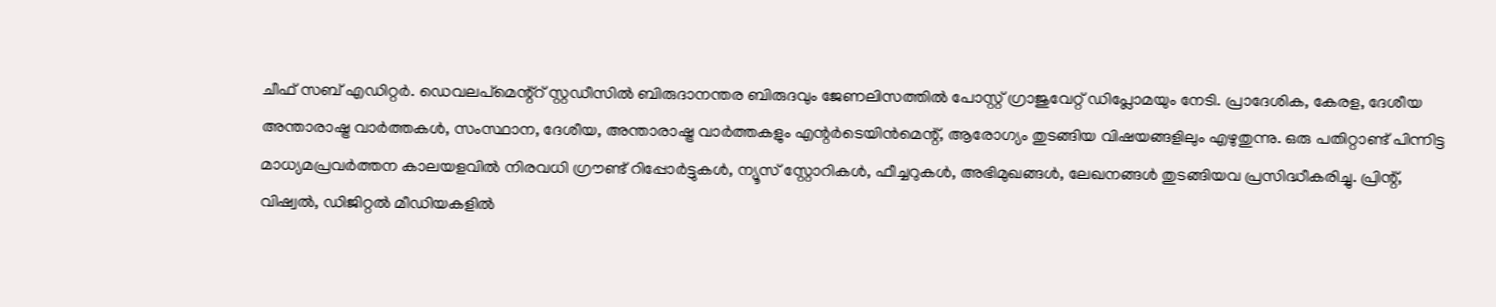ചീഫ് സബ് എഡിറ്റര്‍. ഡെവലപ്മെന്റ്റ് സ്റ്റഡീസിൽ ബിരുദാനന്തര ബിരുദവും ജേണലിസത്തില്‍ പോസ്റ്റ് ഗ്രാജുവേറ്റ് ഡിപ്ലോമയും നേടി. പ്രാദേശിക, കേരള, ദേശീയ അന്താരാഷ്ട്ര വാർത്തകൾ, സംസ്ഥാന, ദേശീയ, അന്താരാഷ്ട്ര വാര്‍ത്തകളും എന്റര്‍ടെയിന്‍മെന്റ്, ആരോഗ്യം തുടങ്ങിയ വിഷയങ്ങളിലും എഴുതുന്നു. ഒരു പതിറ്റാണ്ട് പിന്നിട്ട മാധ്യമപ്രവര്‍ത്തന കാലയളവില്‍ നിരവധി ഗ്രൗണ്ട് റിപ്പോര്‍ട്ടുകള്‍, ന്യൂസ് സ്റ്റോറികള്‍, ഫീച്ചറുകള്‍, അഭിമുഖങ്ങള്‍, ലേഖനങ്ങള്‍ തുടങ്ങിയവ പ്രസിദ്ധീകരിച്ചു. പ്രിന്റ്, വിഷ്വല്‍, ഡിജിറ്റല്‍ മീഡിയകളില്‍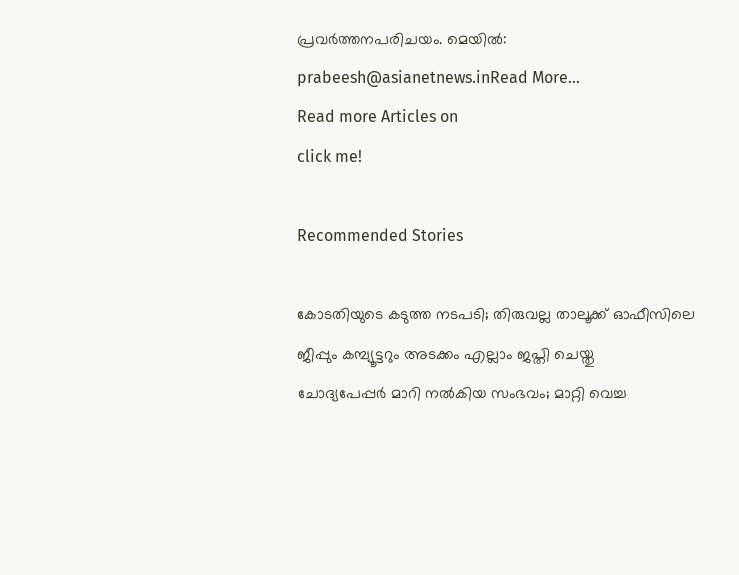പ്രവര്‍ത്തനപരിചയം. മെയില്‍: prabeesh@asianetnews.inRead More...
Read more Articles on
click me!

Recommended Stories

കോടതിയുടെ കടുത്ത നടപടി; തിരുവല്ല താലൂക്ക് ഓഫീസിലെ ജീപ്പും കമ്പ്യൂട്ടറും അടക്കം എല്ലാം ജപ്തി ചെയ്തു
ചോദ്യപേപ്പർ മാറി നൽകിയ സംഭവം; മാറ്റി വെച്ച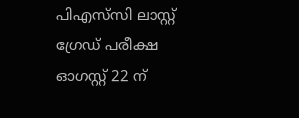പിഎസ്‌സി ലാസ്റ്റ് ഗ്രേഡ് പരീക്ഷ ഓഗസ്റ്റ് 22 ന്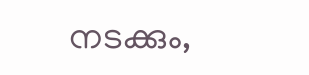നടക്കും,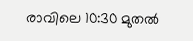രാവിലെ 10:30 മുതൽ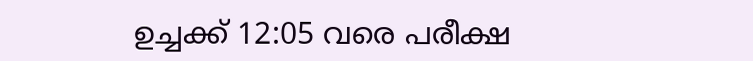ഉച്ചക്ക് 12:05 വരെ പരീക്ഷ